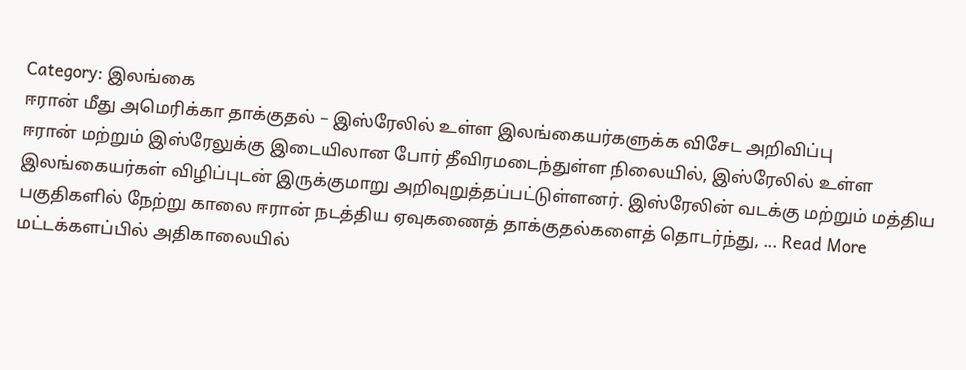Category: இலங்கை
ஈரான் மீது அமெரிக்கா தாக்குதல் – இஸ்ரேலில் உள்ள இலங்கையர்களுக்க விசேட அறிவிப்பு
ஈரான் மற்றும் இஸ்ரேலுக்கு இடையிலான போர் தீவிரமடைந்துள்ள நிலையில், இஸ்ரேலில் உள்ள இலங்கையர்கள் விழிப்புடன் இருக்குமாறு அறிவுறுத்தப்பட்டுள்ளனர். இஸ்ரேலின் வடக்கு மற்றும் மத்திய பகுதிகளில் நேற்று காலை ஈரான் நடத்திய ஏவுகணைத் தாக்குதல்களைத் தொடர்ந்து, ... Read More
மட்டக்களப்பில் அதிகாலையில்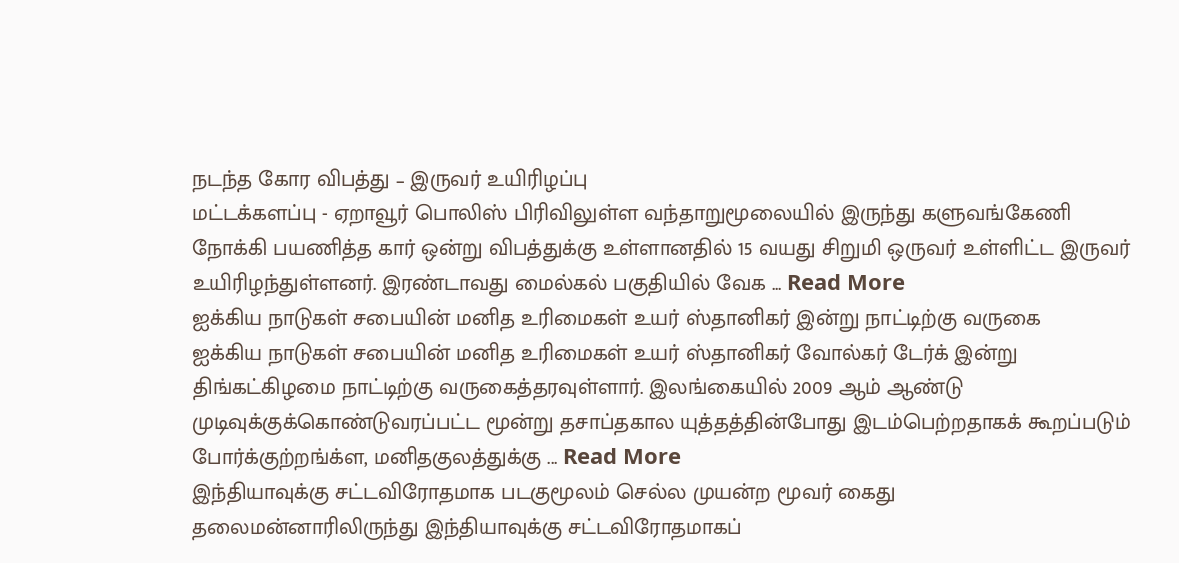நடந்த கோர விபத்து – இருவர் உயிரிழப்பு
மட்டக்களப்பு - ஏறாவூர் பொலிஸ் பிரிவிலுள்ள வந்தாறுமூலையில் இருந்து களுவங்கேணி நோக்கி பயணித்த கார் ஒன்று விபத்துக்கு உள்ளானதில் 15 வயது சிறுமி ஒருவர் உள்ளிட்ட இருவர் உயிரிழந்துள்ளனர். இரண்டாவது மைல்கல் பகுதியில் வேக ... Read More
ஐக்கிய நாடுகள் சபையின் மனித உரிமைகள் உயர் ஸ்தானிகர் இன்று நாட்டிற்கு வருகை
ஐக்கிய நாடுகள் சபையின் மனித உரிமைகள் உயர் ஸ்தானிகர் வோல்கர் டேர்க் இன்று திங்கட்கிழமை நாட்டிற்கு வருகைத்தரவுள்ளார். இலங்கையில் 2009 ஆம் ஆண்டு முடிவுக்குக்கொண்டுவரப்பட்ட மூன்று தசாப்தகால யுத்தத்தின்போது இடம்பெற்றதாகக் கூறப்படும் போர்க்குற்றங்க்ள, மனிதகுலத்துக்கு ... Read More
இந்தியாவுக்கு சட்டவிரோதமாக படகுமூலம் செல்ல முயன்ற மூவர் கைது
தலைமன்னாரிலிருந்து இந்தியாவுக்கு சட்டவிரோதமாகப்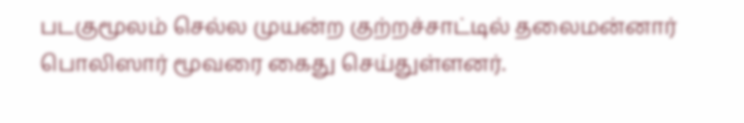படகுமூலம் செல்ல முயன்ற குற்றச்சாட்டில் தலைமன்னார் பொலிஸார் மூவரை கைது செய்துள்ளனர்.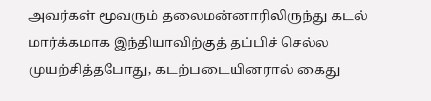அவர்கள் மூவரும் தலைமன்னாரிலிருந்து கடல் மார்க்கமாக இந்தியாவிற்குத் தப்பிச் செல்ல முயற்சித்தபோது, கடற்படையினரால் கைது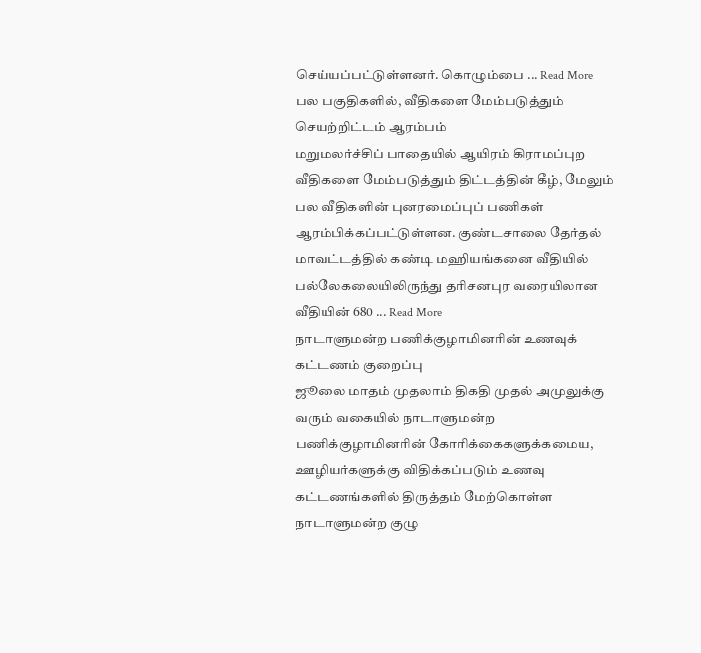செய்யப்பட்டுள்ளனர். கொழும்பை ... Read More
பல பகுதிகளில், வீதிகளை மேம்படுத்தும் செயற்றிட்டம் ஆரம்பம்
மறுமலர்ச்சிப் பாதையில் ஆயிரம் கிராமப்புற வீதிகளை மேம்படுத்தும் திட்டத்தின் கீழ், மேலும் பல வீதிகளின் புனரமைப்புப் பணிகள் ஆரம்பிக்கப்பட்டுள்ளன. குண்டசாலை தேர்தல் மாவட்டத்தில் கண்டி மஹியங்கனை வீதியில் பல்லேகலையிலிருந்து தரிசனபுர வரையிலான வீதியின் 680 ... Read More
நாடாளுமன்ற பணிக்குழாமினரின் உணவுக் கட்டணம் குறைப்பு
ஜூலை மாதம் முதலாம் திகதி முதல் அமுலுக்கு வரும் வகையில் நாடாளுமன்ற பணிக்குழாமினரின் கோரிக்கைகளுக்கமைய, ஊழியர்களுக்கு விதிக்கப்படும் உணவு கட்டணங்களில் திருத்தம் மேற்கொள்ள நாடாளுமன்ற குழு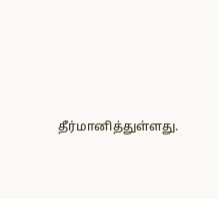தீர்மானித்துள்ளது.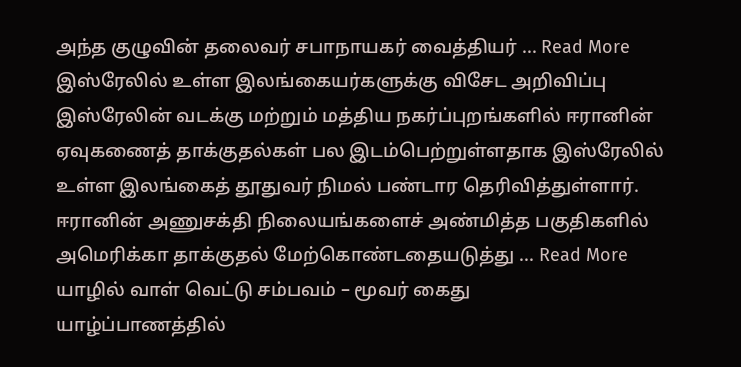அந்த குழுவின் தலைவர் சபாநாயகர் வைத்தியர் ... Read More
இஸ்ரேலில் உள்ள இலங்கையர்களுக்கு விசேட அறிவிப்பு
இஸ்ரேலின் வடக்கு மற்றும் மத்திய நகர்ப்புறங்களில் ஈரானின் ஏவுகணைத் தாக்குதல்கள் பல இடம்பெற்றுள்ளதாக இஸ்ரேலில் உள்ள இலங்கைத் தூதுவர் நிமல் பண்டார தெரிவித்துள்ளார். ஈரானின் அணுசக்தி நிலையங்களைச் அண்மித்த பகுதிகளில் அமெரிக்கா தாக்குதல் மேற்கொண்டதையடுத்து ... Read More
யாழில் வாள் வெட்டு சம்பவம் – மூவர் கைது
யாழ்ப்பாணத்தில்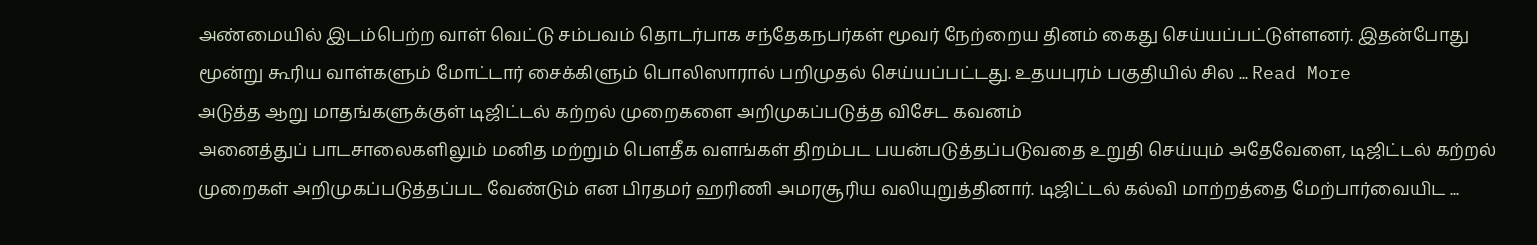அண்மையில் இடம்பெற்ற வாள் வெட்டு சம்பவம் தொடர்பாக சந்தேகநபர்கள் மூவர் நேற்றைய தினம் கைது செய்யப்பட்டுள்ளனர். இதன்போது மூன்று கூரிய வாள்களும் மோட்டார் சைக்கிளும் பொலிஸாரால் பறிமுதல் செய்யப்பட்டது. உதயபுரம் பகுதியில் சில ... Read More
அடுத்த ஆறு மாதங்களுக்குள் டிஜிட்டல் கற்றல் முறைகளை அறிமுகப்படுத்த விசேட கவனம்
அனைத்துப் பாடசாலைகளிலும் மனித மற்றும் பௌதீக வளங்கள் திறம்பட பயன்படுத்தப்படுவதை உறுதி செய்யும் அதேவேளை, டிஜிட்டல் கற்றல் முறைகள் அறிமுகப்படுத்தப்பட வேண்டும் என பிரதமர் ஹரிணி அமரசூரிய வலியுறுத்தினார். டிஜிட்டல் கல்வி மாற்றத்தை மேற்பார்வையிட ...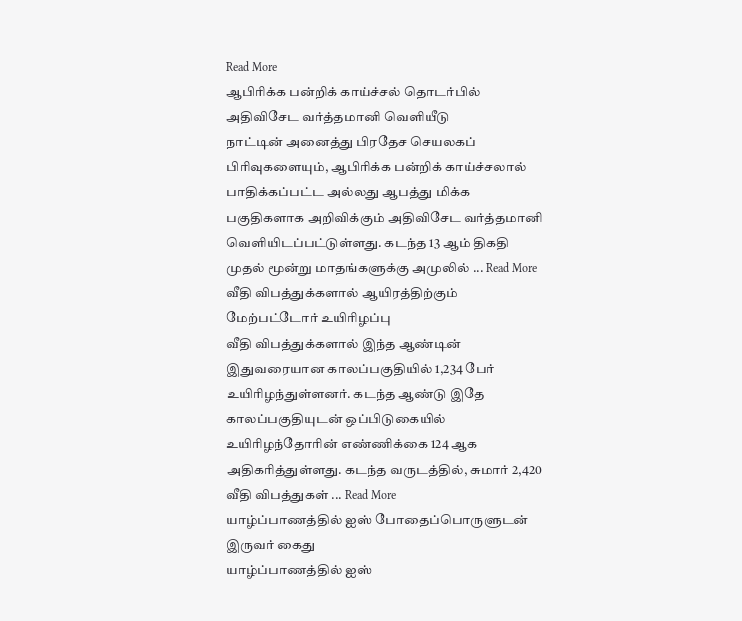Read More
ஆபிரிக்க பன்றிக் காய்ச்சல் தொடர்பில் அதிவிசேட வர்த்தமானி வெளியீடு
நாட்டின் அனைத்து பிரதேச செயலகப் பிரிவுகளையும், ஆபிரிக்க பன்றிக் காய்ச்சலால் பாதிக்கப்பட்ட அல்லது ஆபத்து மிக்க பகுதிகளாக அறிவிக்கும் அதிவிசேட வர்த்தமானி வெளியிடப்பட்டுள்ளது. கடந்த 13 ஆம் திகதி முதல் மூன்று மாதங்களுக்கு அமுலில் ... Read More
வீதி விபத்துக்களால் ஆயிரத்திற்கும் மேற்பட்டோர் உயிரிழப்பு
வீதி விபத்துக்களால் இந்த ஆண்டின் இதுவரையான காலப்பகுதியில் 1,234 பேர் உயிரிழந்துள்ளனர். கடந்த ஆண்டு இதே காலப்பகுதியுடன் ஒப்பிடுகையில் உயிரிழந்தோரின் எண்ணிக்கை 124 ஆக அதிகரித்துள்ளது. கடந்த வருடத்தில், சுமார் 2,420 வீதி விபத்துகள் ... Read More
யாழ்ப்பாணத்தில் ஐஸ் போதைப்பொருளுடன் இருவர் கைது
யாழ்ப்பாணத்தில் ஐஸ்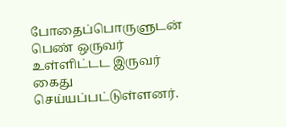போதைப்பொருளுடன் பெண் ஒருவர் உள்ளிட்டட இருவர் கைது செய்யப்பட்டுள்ளனர்.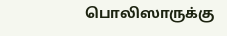பொலிஸாருக்கு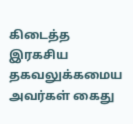கிடைத்த இரகசிய தகவலுக்கமைய அவர்கள் கைது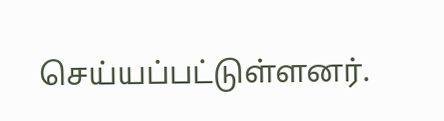செய்யப்பட்டுள்ளனர்.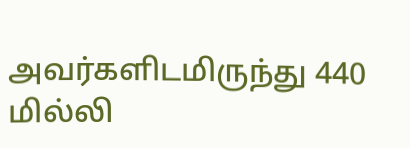அவர்களிடமிருந்து 440 மில்லி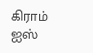கிராம் ஐஸ்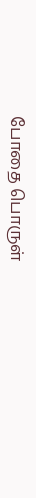போதை பொருள்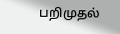பறிமுதல்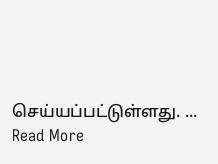செய்யப்பட்டுள்ளது. ... Read More